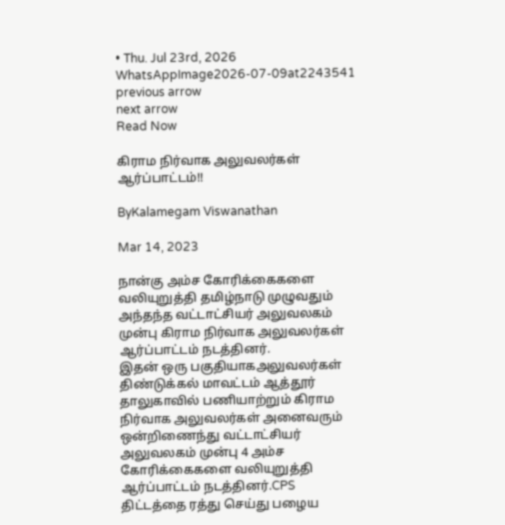• Thu. Jul 23rd, 2026
WhatsAppImage2026-07-09at2243541
previous arrow
next arrow
Read Now

கிராம நிர்வாக அலுவலர்கள் ஆர்ப்பாட்டம்!!

ByKalamegam Viswanathan

Mar 14, 2023

நான்கு அம்ச கோரிக்கைகளை வலியுறுத்தி தமிழ்நாடு முழுவதும் அந்தந்த வட்டாட்சியர் அலுவலகம் முன்பு கிராம நிர்வாக அலுவலர்கள் ஆர்ப்பாட்டம் நடத்தினர்.
இதன் ஒரு பகுதியாகஅலுவலர்கள் திண்டுக்கல் மாவட்டம் ஆத்தூர் தாலுகாவில் பணியாற்றும் கிராம நிர்வாக அலுவலர்கள் அனைவரும் ஒன்றிணைந்து வட்டாட்சியர் அலுவலகம் முன்பு 4 அம்ச கோரிக்கைகளை வலியுறுத்தி ஆர்ப்பாட்டம் நடத்தினர்.CPS திட்டத்தை ரத்து செய்து பழைய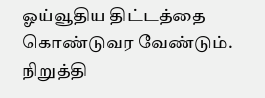ஓய்வூதிய திட்டத்தை கொண்டுவர வேண்டும்.
நிறுத்தி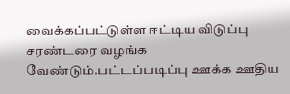வைக்கப்பட்டுள்ள ஈட்டிய விடுப்பு சரண்டரை வழங்க வேண்டும்.பட்டப்படிப்பு ஊக்க ஊதிய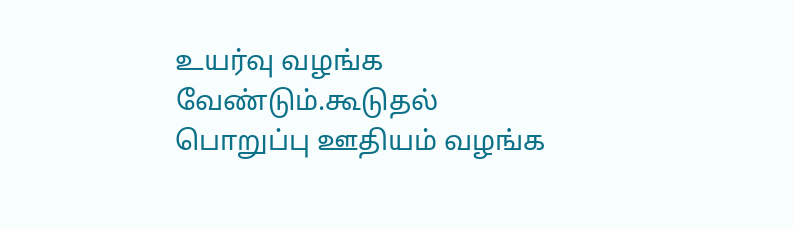உயர்வு வழங்க வேண்டும்.கூடுதல் பொறுப்பு ஊதியம் வழங்க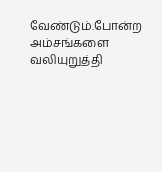வேண்டும்.போன்ற அம்சங்களை வலியுறுத்தி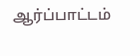ஆர்ப்பாட்டம்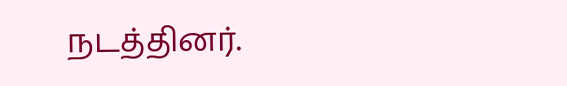நடத்தினர்.